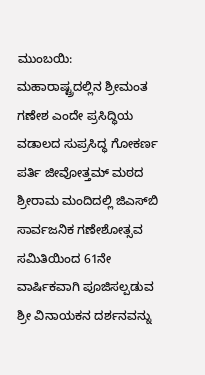ಮುಂಬಯಿ: ಮಹಾರಾಷ್ಟ್ರದಲ್ಲಿನ ಶ್ರೀಮಂತ ಗಣೇಶ ಎಂದೇ ಪ್ರಸಿದ್ಧಿಯ ವಡಾಲದ ಸುಪ್ರಸಿದ್ಧ ಗೋಕರ್ಣ ಪರ್ತಿ ಜೀವೋತ್ತಮ್ ಮಠದ ಶ್ರೀರಾಮ ಮಂದಿದಲ್ಲಿ ಜಿಎಸ್‍ಬಿ ಸಾರ್ವಜನಿಕ ಗಣೇಶೋತ್ಸವ ಸಮಿತಿಯಿಂದ 61ನೇ ವಾರ್ಷಿಕವಾಗಿ ಪೂಜಿಸಲ್ಪಡುವ ಶ್ರೀ ವಿನಾಯಕನ ದರ್ಶನವನ್ನು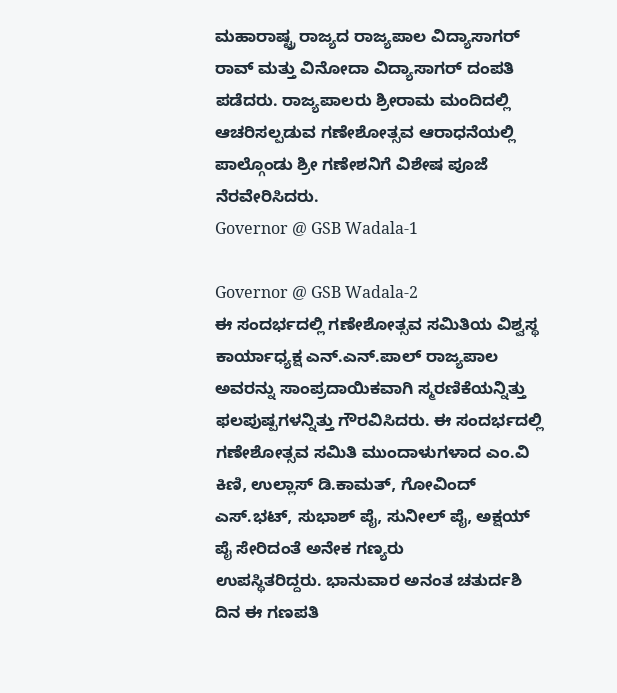ಮಹಾರಾಷ್ಟ್ರ ರಾಜ್ಯದ ರಾಜ್ಯಪಾಲ ವಿದ್ಯಾಸಾಗರ್ ರಾವ್ ಮತ್ತು ವಿನೋದಾ ವಿದ್ಯಾಸಾಗರ್ ದಂಪತಿ ಪಡೆದರು. ರಾಜ್ಯಪಾಲರು ಶ್ರೀರಾಮ ಮಂದಿದಲ್ಲಿ ಆಚರಿಸಲ್ಪಡುವ ಗಣೇಶೋತ್ಸವ ಆರಾಧನೆಯಲ್ಲಿ ಪಾಲ್ಗೊಂಡು ಶ್ರೀ ಗಣೇಶನಿಗೆ ವಿಶೇಷ ಪೂಜೆ ನೆರವೇರಿಸಿದರು.
Governor @ GSB Wadala-1

Governor @ GSB Wadala-2
ಈ ಸಂದರ್ಭದಲ್ಲಿ ಗಣೇಶೋತ್ಸವ ಸಮಿತಿಯ ವಿಶ್ವಸ್ಥ ಕಾರ್ಯಾಧ್ಯಕ್ಷ ಎನ್.ಎನ್.ಪಾಲ್ ರಾಜ್ಯಪಾಲ ಅವರನ್ನು ಸಾಂಪ್ರದಾಯಿಕವಾಗಿ ಸ್ಮರಣಿಕೆಯನ್ನಿತ್ತು ಫಲಪುಷ್ಪಗಳನ್ನಿತ್ತು ಗೌರವಿಸಿದರು. ಈ ಸಂದರ್ಭದಲ್ಲಿ ಗಣೇಶೋತ್ಸವ ಸಮಿತಿ ಮುಂದಾಳುಗಳಾದ ಎಂ.ವಿ ಕಿಣಿ, ಉಲ್ಲಾಸ್ ಡಿ.ಕಾಮತ್, ಗೋವಿಂದ್ ಎಸ್.ಭಟ್, ಸುಭಾಶ್ ಪೈ, ಸುನೀಲ್ ಪೈ, ಅಕ್ಷಯ್ ಪೈ ಸೇರಿದಂತೆ ಅನೇಕ ಗಣ್ಯರು
ಉಪಸ್ಥಿತರಿದ್ದರು. ಭಾನುವಾರ ಅನಂತ ಚತುರ್ದಶಿ ದಿನ ಈ ಗಣಪತಿ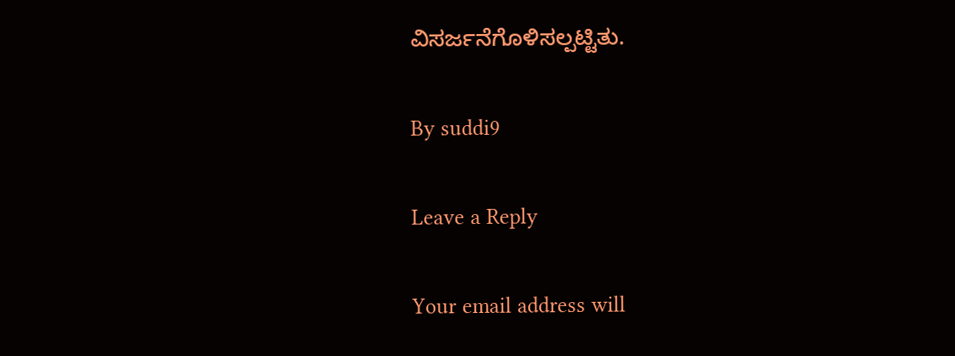ವಿಸರ್ಜನೆಗೊಳಿಸಲ್ಪಟ್ಟಿತು.

By suddi9

Leave a Reply

Your email address will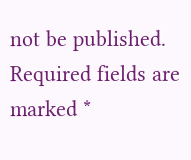not be published. Required fields are marked *